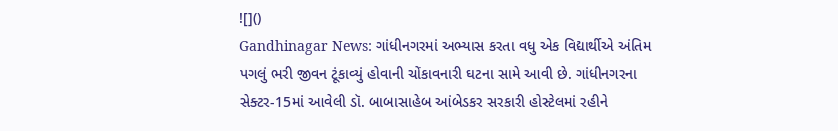![]()
Gandhinagar News: ગાંધીનગરમાં અભ્યાસ કરતા વધુ એક વિદ્યાર્થીએ અંતિમ પગલું ભરી જીવન ટૂંકાવ્યું હોવાની ચોંકાવનારી ઘટના સામે આવી છે. ગાંધીનગરના સેક્ટર-15માં આવેલી ડૉ. બાબાસાહેબ આંબેડકર સરકારી હોસ્ટેલમાં રહીને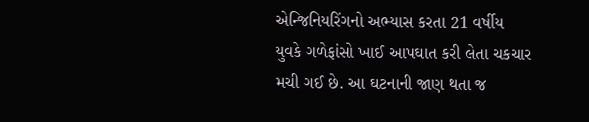એન્જિનિયરિંગનો અભ્યાસ કરતા 21 વર્ષીય યુવકે ગળેફાંસો ખાઈ આપઘાત કરી લેતા ચકચાર મચી ગઈ છે. આ ઘટનાની જાણ થતા જ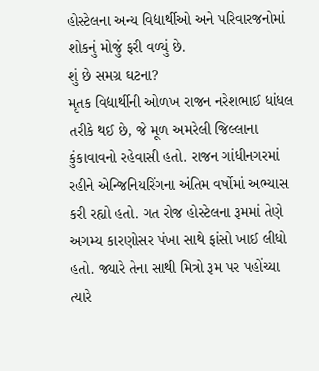હોસ્ટેલના અન્ય વિદ્યાર્થીઓ અને પરિવારજનોમાં શોકનું મોજું ફરી વળ્યું છે.
શું છે સમગ્ર ઘટના?
મૃતક વિદ્યાર્થીની ઓળખ રાજન નરેશભાઈ ધાંધલ તરીકે થઈ છે, જે મૂળ અમરેલી જિલ્લાના કુંકાવાવનો રહેવાસી હતો. રાજન ગાંધીનગરમાં રહીને એન્જિનિયરિંગના અંતિમ વર્ષોમાં અભ્યાસ કરી રહ્યો હતો. ગત રોજ હોસ્ટેલના રૂમમાં તેણે અગમ્ય કારણોસર પંખા સાથે ફાંસો ખાઈ લીધો હતો. જ્યારે તેના સાથી મિત્રો રૂમ પર પહોંચ્યા ત્યારે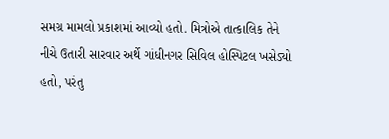સમગ્ર મામલો પ્રકાશમાં આવ્યો હતો. મિત્રોએ તાત્કાલિક તેને નીચે ઉતારી સારવાર અર્થે ગાંધીનગર સિવિલ હોસ્પિટલ ખસેડ્યો હતો, પરંતુ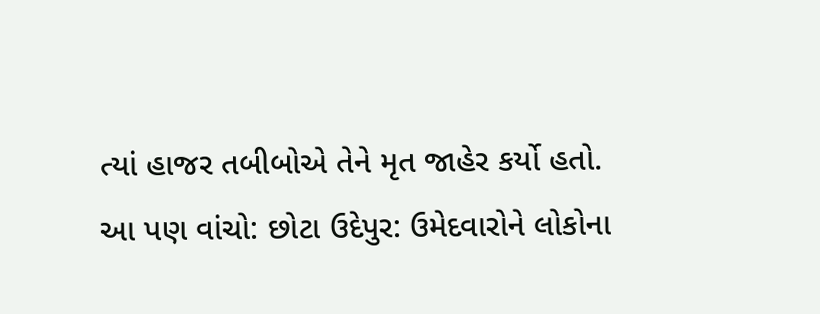ત્યાં હાજર તબીબોએ તેને મૃત જાહેર કર્યો હતો.
આ પણ વાંચો: છોટા ઉદેપુર: ઉમેદવારોને લોકોના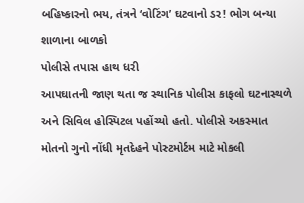બહિષ્કારનો ભય, તંત્રને ‘વોટિંગ’ ઘટવાનો ડર! ભોગ બન્યા શાળાના બાળકો
પોલીસે તપાસ હાથ ધરી
આપઘાતની જાણ થતા જ સ્થાનિક પોલીસ કાફલો ઘટનાસ્થળે અને સિવિલ હોસ્પિટલ પહોંચ્યો હતો. પોલીસે અકસ્માત મોતનો ગુનો નોંધી મૃતદેહને પોસ્ટમોર્ટમ માટે મોકલી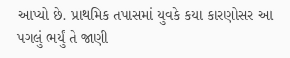આપ્યો છે. પ્રાથમિક તપાસમાં યુવકે કયા કારણોસર આ પગલું ભર્યું તે જાણી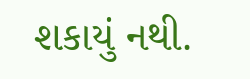શકાયું નથી.